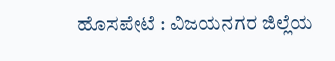ಹೊಸಪೇಟೆ : ವಿಜಯನಗರ ಜಿಲ್ಲೆಯ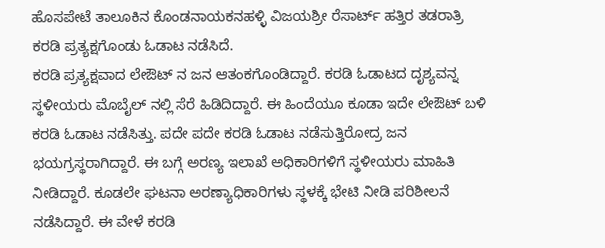ಹೊಸಪೇಟೆ ತಾಲೂಕಿನ ಕೊಂಡನಾಯಕನಹಳ್ಳಿ ವಿಜಯಶ್ರೀ ರೆಸಾರ್ಟ್ ಹತ್ತಿರ ತಡರಾತ್ರಿ ಕರಡಿ ಪ್ರತ್ಯಕ್ಷಗೊಂಡು ಓಡಾಟ ನಡೆಸಿದೆ.
ಕರಡಿ ಪ್ರತ್ಯಕ್ಷವಾದ ಲೇಔಟ್ ನ ಜನ ಆತಂಕಗೊಂಡಿದ್ದಾರೆ. ಕರಡಿ ಓಡಾಟದ ದೃಶ್ಯವನ್ನ ಸ್ಥಳೀಯರು ಮೊಬೈಲ್ ನಲ್ಲಿ ಸೆರೆ ಹಿಡಿದಿದ್ದಾರೆ. ಈ ಹಿಂದೆಯೂ ಕೂಡಾ ಇದೇ ಲೇಔಟ್ ಬಳಿ ಕರಡಿ ಓಡಾಟ ನಡೆಸಿತ್ತು. ಪದೇ ಪದೇ ಕರಡಿ ಓಡಾಟ ನಡೆಸುತ್ತಿರೋದ್ರ ಜನ ಭಯಗ್ರಸ್ಥರಾಗಿದ್ದಾರೆ. ಈ ಬಗ್ಗೆ ಅರಣ್ಯ ಇಲಾಖೆ ಅಧಿಕಾರಿಗಳಿಗೆ ಸ್ಥಳೀಯರು ಮಾಹಿತಿ ನೀಡಿದ್ದಾರೆ. ಕೂಡಲೇ ಘಟನಾ ಅರಣ್ಯಾಧಿಕಾರಿಗಳು ಸ್ಥಳಕ್ಕೆ ಭೇಟಿ ನೀಡಿ ಪರಿಶೀಲನೆ ನಡೆಸಿದ್ದಾರೆ. ಈ ವೇಳೆ ಕರಡಿ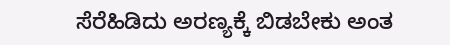ಸೆರೆಹಿಡಿದು ಅರಣ್ಯಕ್ಕೆ ಬಿಡಬೇಕು ಅಂತ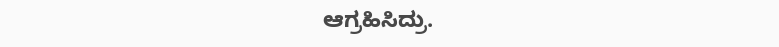ಆಗ್ರಹಿಸಿದ್ರು.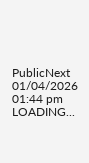PublicNext
01/04/2026 01:44 pm
LOADING...